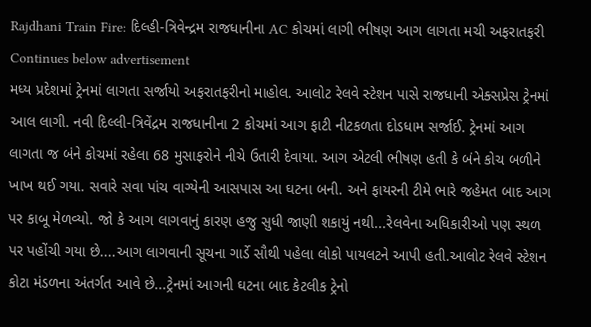Rajdhani Train Fire: દિલ્હી-ત્રિવેન્દ્રમ રાજધાનીના AC કોચમાં લાગી ભીષણ આગ લાગતા મચી અફરાતફરી
Continues below advertisement
મધ્ય પ્રદેશમાં ટ્રેનમાં લાગતા સર્જાયો અફરાતફરીનો માહોલ. આલોટ રેલવે સ્ટેશન પાસે રાજધાની એક્સપ્રેસ ટ્રેનમાં આલ લાગી. નવી દિલ્લી-ત્રિવેંદ્રમ રાજધાનીના 2 કોચમાં આગ ફાટી નીટકળતા દોડધામ સર્જાઈ. ટ્રેનમાં આગ લાગતા જ બંને કોચમાં રહેલા 68 મુસાફરોને નીચે ઉતારી દેવાયા. આગ એટલી ભીષણ હતી કે બંને કોચ બળીને ખાખ થઈ ગયા. સવારે સવા પાંચ વાગ્યેની આસપાસ આ ઘટના બની. અને ફાયરની ટીમે ભારે જહેમત બાદ આગ પર કાબૂ મેળવ્યો. જો કે આગ લાગવાનું કારણ હજુ સુધી જાણી શકાયું નથી...રેલવેના અધિકારીઓ પણ સ્થળ પર પહોંચી ગયા છે....આગ લાગવાની સૂચના ગાર્ડે સૌથી પહેલા લોકો પાયલટને આપી હતી.આલોટ રેલવે સ્ટેશન કોટા મંડળના અંતર્ગત આવે છે...ટ્રેનમાં આગની ઘટના બાદ કેટલીક ટ્રેનો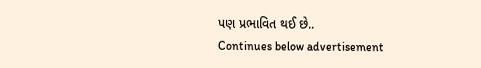પણ પ્રભાવિત થઈ છે..
Continues below advertisement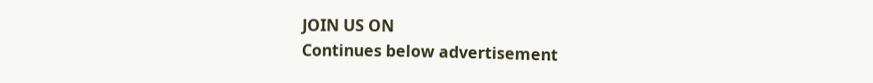JOIN US ON
Continues below advertisement